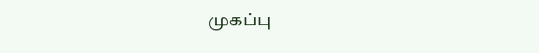முகப்பு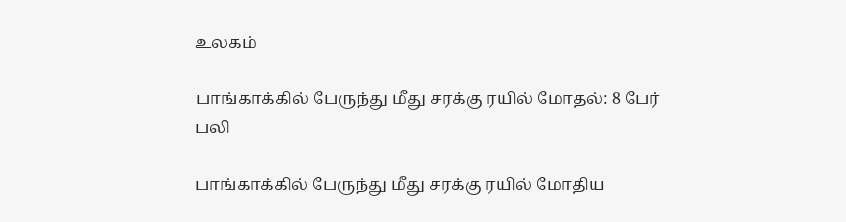உலகம்

பாங்காக்கில் பேருந்து மீது சரக்கு ரயில் மோதல்: 8 பேர் பலி

பாங்காக்கில் பேருந்து மீது சரக்கு ரயில் மோதிய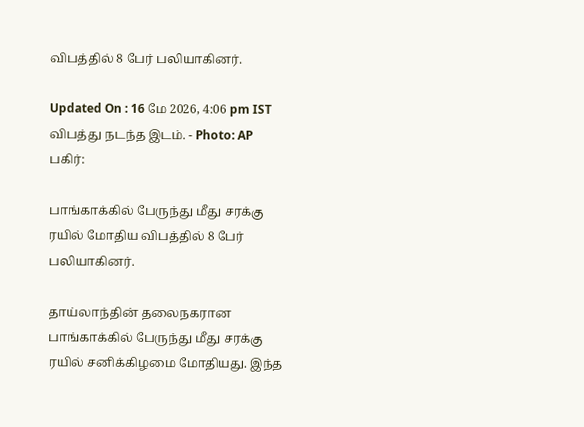விபத்தில் 8 பேர் பலியாகினர்.

Updated On : 16 மே 2026, 4:06 pm IST
விபத்து நடந்த இடம். - Photo: AP
பகிர்:

பாங்காக்கில் பேருந்து மீது சரக்கு ரயில் மோதிய விபத்தில் 8 பேர் பலியாகினர்.

தாய்லாந்தின் தலைநகரான பாங்காக்கில் பேருந்து மீது சரக்கு ரயில் சனிக்கிழமை மோதியது. இந்த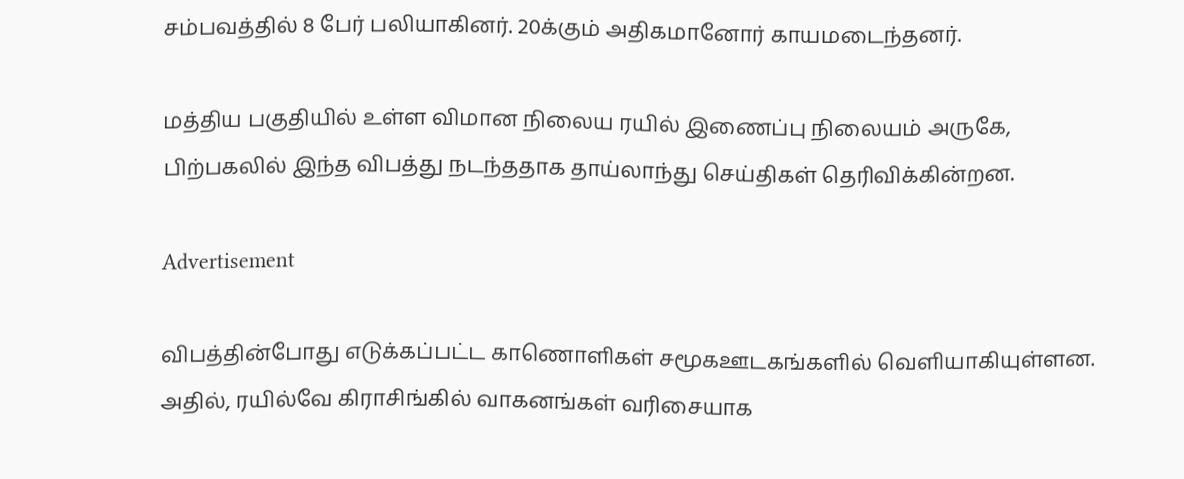சம்பவத்தில் 8 பேர் பலியாகினர். 20க்கும் அதிகமானோர் காயமடைந்தனர்.

மத்திய பகுதியில் உள்ள விமான நிலைய ரயில் இணைப்பு நிலையம் அருகே, பிற்பகலில் இந்த விபத்து நடந்ததாக தாய்லாந்து செய்திகள் தெரிவிக்கின்றன.

Advertisement

விபத்தின்போது எடுக்கப்பட்ட காணொளிகள் சமூகஊடகங்களில் வெளியாகியுள்ளன. அதில், ரயில்வே கிராசிங்கில் வாகனங்கள் வரிசையாக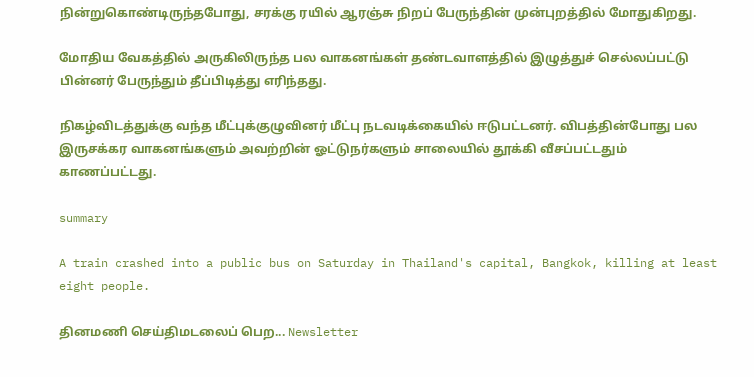நின்றுகொண்டிருந்தபோது, சரக்கு ரயில் ஆரஞ்சு நிறப் பேருந்தின் முன்புறத்தில் மோதுகிறது.

மோதிய வேகத்தில் அருகிலிருந்த பல வாகனங்கள் தண்டவாளத்தில் இழுத்துச் செல்லப்பட்டு பின்னர் பேருந்தும் தீப்பிடித்து எரிந்தது.

நிகழ்விடத்துக்கு வந்த மீட்புக்குழுவினர் மீட்பு நடவடிக்கையில் ஈடுபட்டனர். விபத்தின்போது பல இருசக்கர வாகனங்களும் அவற்றின் ஓட்டுநர்களும் சாலையில் தூக்கி வீசப்பட்டதும் காணப்பட்டது.

summary

A train crashed into a public bus on Saturday in Thailand's capital, Bangkok, killing at least eight people.

தினமணி செய்திமடலைப் பெற... Newsletter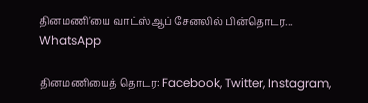தினமணி'யை வாட்ஸ்ஆப் சேனலில் பின்தொடர... WhatsApp

தினமணியைத் தொடர: Facebook, Twitter, Instagram,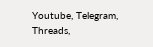Youtube, Telegram, Threads,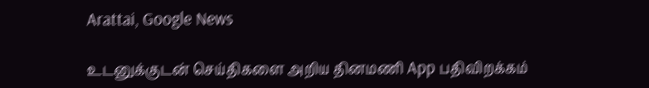Arattai, Google News

உடனுக்குடன் செய்திகளை அறிய தினமணி App பதிவிறக்கம்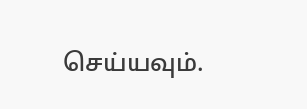செய்யவும்.